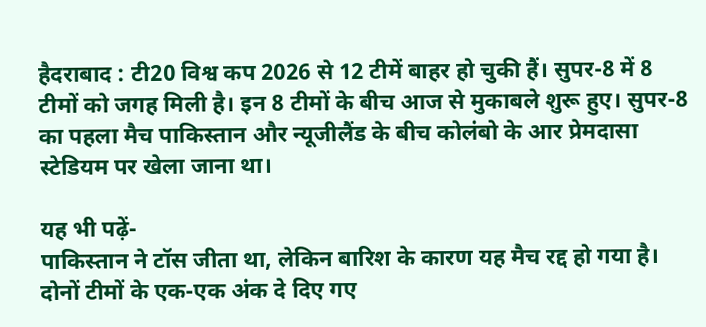हैदराबाद : टी20 विश्व कप 2026 से 12 टीमें बाहर हो चुकी हैं। सुपर-8 में 8 टीमों को जगह मिली है। इन 8 टीमों के बीच आज से मुकाबले शुरू हुए। सुपर-8 का पहला मैच पाकिस्तान और न्यूजीलैंड के बीच कोलंबो के आर प्रेमदासा स्टेडियम पर खेला जाना था।

यह भी पढ़ें-
पाकिस्तान ने टॉस जीता था, लेकिन बारिश के कारण यह मैच रद्द हो गया है। दोनों टीमों के एक-एक अंक दे दिए गए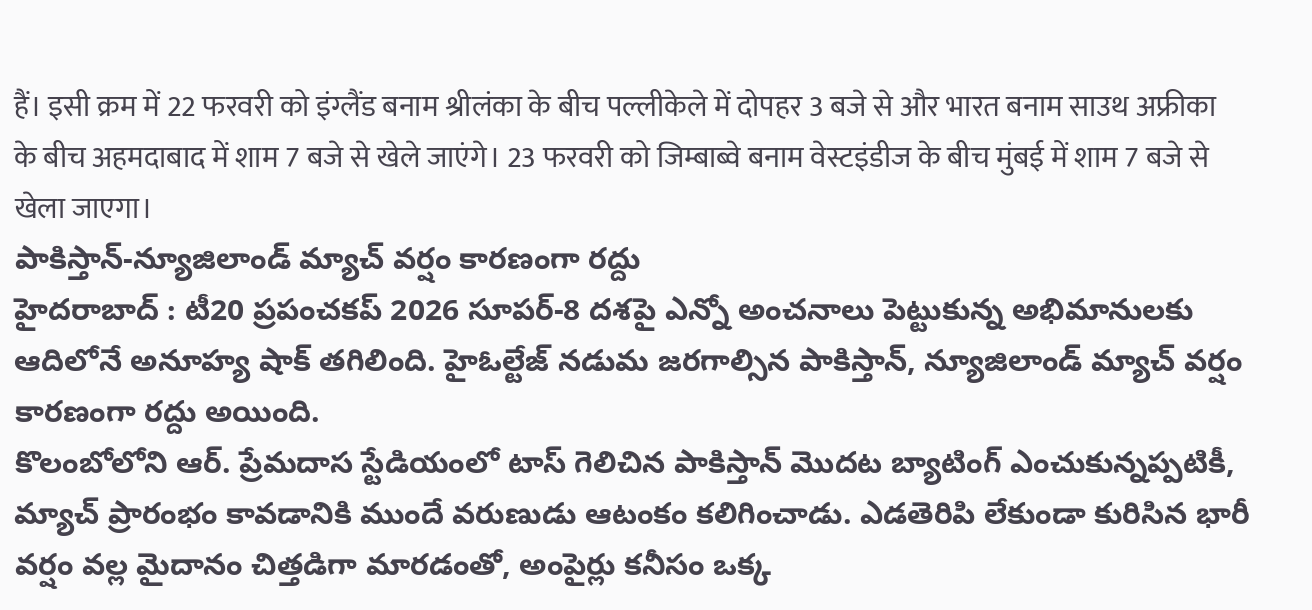हैं। इसी क्रम में 22 फरवरी को इंग्लैंड बनाम श्रीलंका के बीच पल्लीकेले में दोपहर 3 बजे से और भारत बनाम साउथ अफ्रीका के बीच अहमदाबाद में शाम 7 बजे से खेले जाएंगे। 23 फरवरी को जिम्बाब्वे बनाम वेस्टइंडीज के बीच मुंबई में शाम 7 बजे से खेला जाएगा।
పాకిస్తాన్-న్యూజిలాండ్ మ్యాచ్ వర్షం కారణంగా రద్దు
హైదరాబాద్ : టీ20 ప్రపంచకప్ 2026 సూపర్-8 దశపై ఎన్నో అంచనాలు పెట్టుకున్న అభిమానులకు ఆదిలోనే అనూహ్య షాక్ తగిలింది. హైఓల్టేజ్ నడుమ జరగాల్సిన పాకిస్తాన్, న్యూజిలాండ్ మ్యాచ్ వర్షం కారణంగా రద్దు అయింది.
కొలంబోలోని ఆర్. ప్రేమదాస స్టేడియంలో టాస్ గెలిచిన పాకిస్తాన్ మొదట బ్యాటింగ్ ఎంచుకున్నప్పటికీ, మ్యాచ్ ప్రారంభం కావడానికి ముందే వరుణుడు ఆటంకం కలిగించాడు. ఎడతెరిపి లేకుండా కురిసిన భారీ వర్షం వల్ల మైదానం చిత్తడిగా మారడంతో, అంపైర్లు కనీసం ఒక్క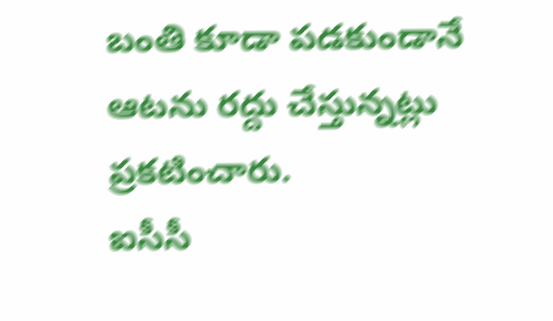బంతి కూడా పడకుండానే ఆటను రద్దు చేస్తున్నట్లు ప్రకటించారు.
ఐసీసీ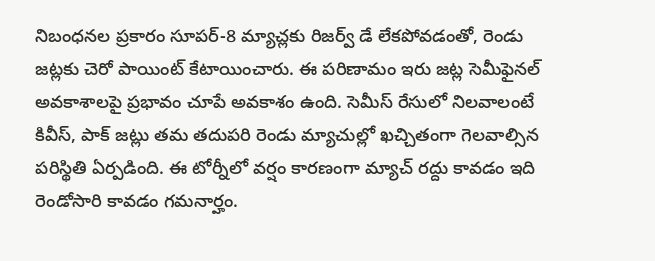నిబంధనల ప్రకారం సూపర్-8 మ్యాచ్లకు రిజర్వ్ డే లేకపోవడంతో, రెండు జట్లకు చెరో పాయింట్ కేటాయించారు. ఈ పరిణామం ఇరు జట్ల సెమీఫైనల్ అవకాశాలపై ప్రభావం చూపే అవకాశం ఉంది. సెమీస్ రేసులో నిలవాలంటే కివీస్, పాక్ జట్లు తమ తదుపరి రెండు మ్యాచుల్లో ఖచ్చితంగా గెలవాల్సిన పరిస్థితి ఏర్పడింది. ఈ టోర్నీలో వర్షం కారణంగా మ్యాచ్ రద్దు కావడం ఇది రెండోసారి కావడం గమనార్హం.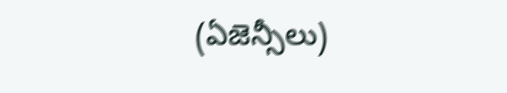(ఏజెన్సీలు)